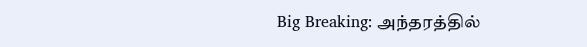Big Breaking: அந்தரத்தில்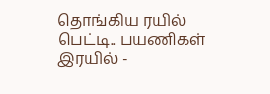தொங்கிய ரயில் பெட்டி.. பயணிகள் இரயில் -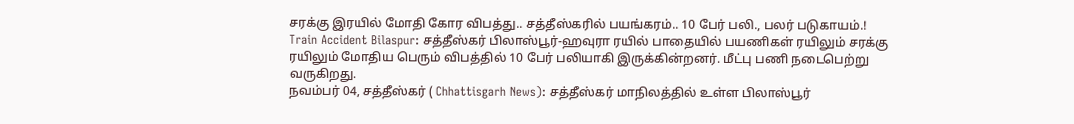சரக்கு இரயில் மோதி கோர விபத்து.. சத்தீஸ்கரில் பயங்கரம்.. 10 பேர் பலி., பலர் படுகாயம்.!
Train Accident Bilaspur: சத்தீஸ்கர் பிலாஸ்பூர்-ஹவுரா ரயில் பாதையில் பயணிகள் ரயிலும் சரக்கு ரயிலும் மோதிய பெரும் விபத்தில் 10 பேர் பலியாகி இருக்கின்றனர். மீட்பு பணி நடைபெற்று வருகிறது.
நவம்பர் 04, சத்தீஸ்கர் ( Chhattisgarh News): சத்தீஸ்கர் மாநிலத்தில் உள்ள பிலாஸ்பூர்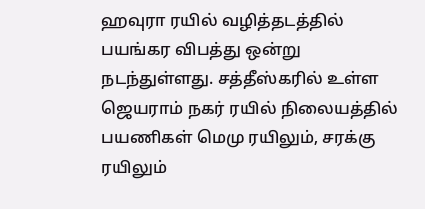ஹவுரா ரயில் வழித்தடத்தில் பயங்கர விபத்து ஒன்று நடந்துள்ளது. சத்தீஸ்கரில் உள்ள ஜெயராம் நகர் ரயில் நிலையத்தில் பயணிகள் மெமு ரயிலும், சரக்கு ரயிலும்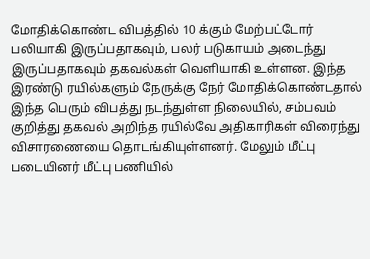மோதிக்கொண்ட விபத்தில் 10 க்கும் மேற்பட்டோர் பலியாகி இருப்பதாகவும், பலர் படுகாயம் அடைந்து இருப்பதாகவும் தகவல்கள் வெளியாகி உள்ளன. இந்த இரண்டு ரயில்களும் நேருக்கு நேர் மோதிக்கொண்டதால் இந்த பெரும் விபத்து நடந்துள்ள நிலையில், சம்பவம் குறித்து தகவல் அறிந்த ரயில்வே அதிகாரிகள் விரைந்து விசாரணையை தொடங்கியுள்ளனர். மேலும் மீட்பு படையினர் மீட்பு பணியில்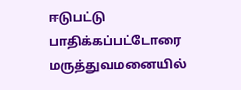ஈடுபட்டு பாதிக்கப்பட்டோரை மருத்துவமனையில்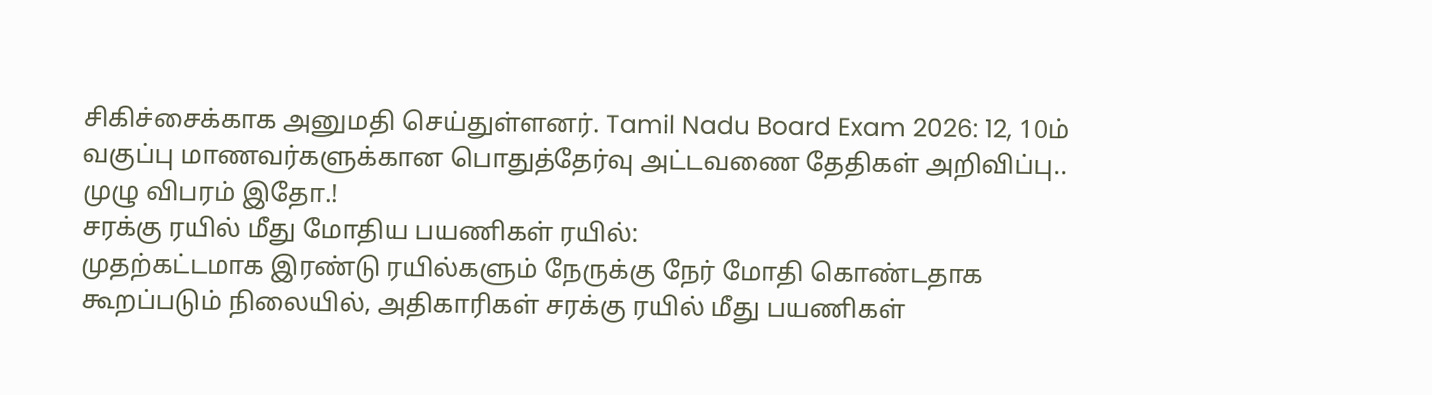சிகிச்சைக்காக அனுமதி செய்துள்ளனர். Tamil Nadu Board Exam 2026: 12, 10ம் வகுப்பு மாணவர்களுக்கான பொதுத்தேர்வு அட்டவணை தேதிகள் அறிவிப்பு.. முழு விபரம் இதோ.!
சரக்கு ரயில் மீது மோதிய பயணிகள் ரயில்:
முதற்கட்டமாக இரண்டு ரயில்களும் நேருக்கு நேர் மோதி கொண்டதாக கூறப்படும் நிலையில், அதிகாரிகள் சரக்கு ரயில் மீது பயணிகள்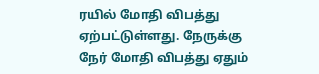ரயில் மோதி விபத்து ஏற்பட்டுள்ளது. நேருக்கு நேர் மோதி விபத்து ஏதும்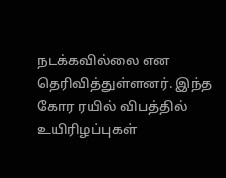நடக்கவில்லை என தெரிவித்துள்ளனர். இந்த கோர ரயில் விபத்தில் உயிரிழப்புகள்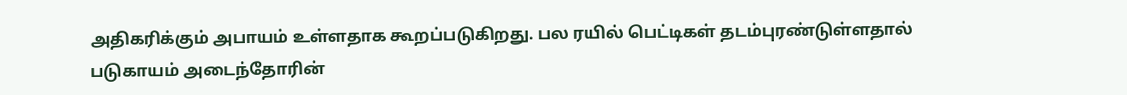அதிகரிக்கும் அபாயம் உள்ளதாக கூறப்படுகிறது. பல ரயில் பெட்டிகள் தடம்புரண்டுள்ளதால் படுகாயம் அடைந்தோரின்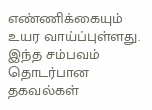எண்ணிக்கையும் உயர வாய்ப்புள்ளது. இந்த சம்பவம் தொடர்பான தகவல்கள்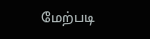மேற்படி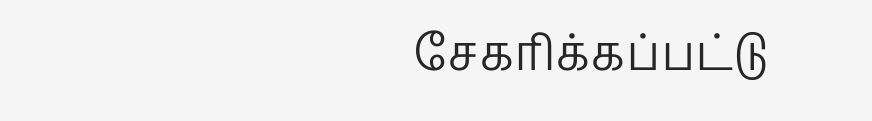சேகரிக்கப்பட்டு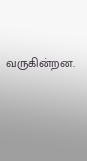வருகின்றன.